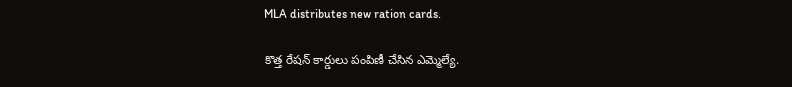MLA distributes new ration cards.

కొత్త రేషన్ కార్డులు పంపిణీ చేసిన ఎమ్మెల్యే.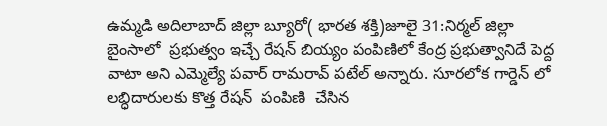ఉమ్మడి అదిలాబాద్ జిల్లా బ్యూరో( భారత శక్తి)జూలై 31:నిర్మల్ జిల్లా బైంసాలో  ప్రభుత్వం ఇచ్చే రేషన్ బియ్యం పంపిణిలో కేంద్ర ప్రభుత్వానిదే పెద్ద వాటా అని ఎమ్మెల్యే పవార్ రామరావ్ పటేల్ అన్నారు. సూరలోక గార్డెన్ లో లబ్ధిదారులకు కొత్త రేషన్  పంపిణి  చేసిన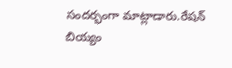సందర్భంగా మాట్లాడారు.రేషన్ బియ్యం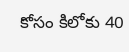కోసం కిలోకు 40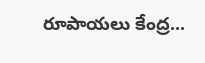రూపాయలు కేంద్ర...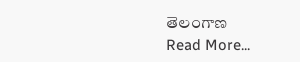తెలంగాణ
Read More...